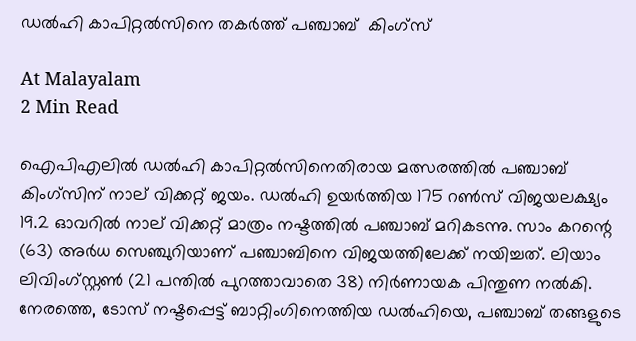ഡല്‍ഹി കാപിറ്റല്‍സിനെ തകര്‍ത്ത് പഞ്ചാബ്  കിംഗ്‌സ്

At Malayalam
2 Min Read

ഐപിഎലില്‍ ഡല്‍ഹി കാപിറ്റല്‍സിനെതിരായ മത്സരത്തില്‍ പഞ്ചാബ് കിംഗ്‌സിന് നാല് വിക്കറ്റ് ജയം. ഡല്‍ഹി ഉയര്‍ത്തിയ 175 റണ്‍സ് വിജയലക്ഷ്യം 19.2 ഓവറില്‍ നാല് വിക്കറ്റ് മാത്രം നഷ്ടത്തില്‍ പഞ്ചാബ് മറികടന്നു. സാം കറന്റെ (63) അര്‍ധ സെഞ്ചുറിയാണ് പഞ്ചാബിനെ വിജയത്തിലേക്ക് നയിച്ചത്. ലിയാം ലിവിംഗ്സ്റ്റണ്‍ (21 പന്തില്‍ പുറത്താവാതെ 38) നിര്‍ണായക പിന്തുണ നല്‍കി. നേരത്തെ, ടോസ് നഷ്ടപ്പെട്ട് ബാറ്റിംഗിനെത്തിയ ഡല്‍ഹിയെ, പഞ്ചാബ് തങ്ങളുടെ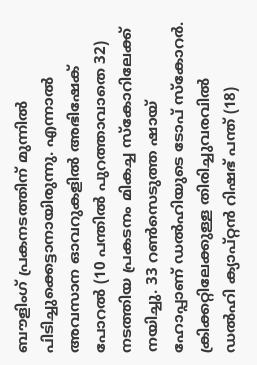ബൗളിംഗ് പ്രകനടത്തിന് മുന്നില്‍ പിടിച്ചുക്കെട്ടാനായിരുന്നു. എന്നാല്‍ അവസാന ഓവറുകളില്‍ അഭിഷേക് പോറല്‍ (10 പന്തില്‍ പുറത്താവാതെ 32) നടത്തിയ പ്രകടനം മികച്ച സ്‌കോറിലേക്ക് നയിച്ചു. 33 റണ്‍സെടുത്ത ഷായ് ഹോപ്പാണ് ഡല്‍ഹിയുടെ ടോപ് സ്‌കോറര്‍. ക്രിക്കറ്റിലേക്കുള്ള തിരിച്ചുവരവില്‍ ഡല്‍ഹി ക്യാപ്റ്റന്‍ റിഷഭ് പന്ത് (18)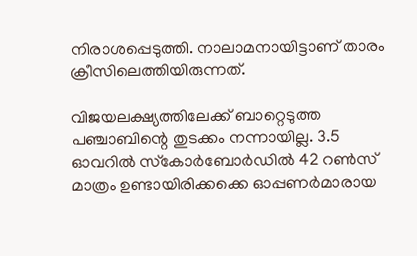നിരാശപ്പെടുത്തി. നാലാമനായിട്ടാണ് താരം ക്രീസിലെത്തിയിരുന്നത്.

വിജയലക്ഷ്യത്തിലേക്ക് ബാറ്റെടുത്ത പഞ്ചാബിന്റെ തുടക്കം നന്നായില്ല. 3.5 ഓവറില്‍ സ്‌കോര്‍ബോര്‍ഡില്‍ 42 റണ്‍സ് മാത്രം ഉണ്ടായിരിക്കക്കെ ഓപ്പണര്‍മാരായ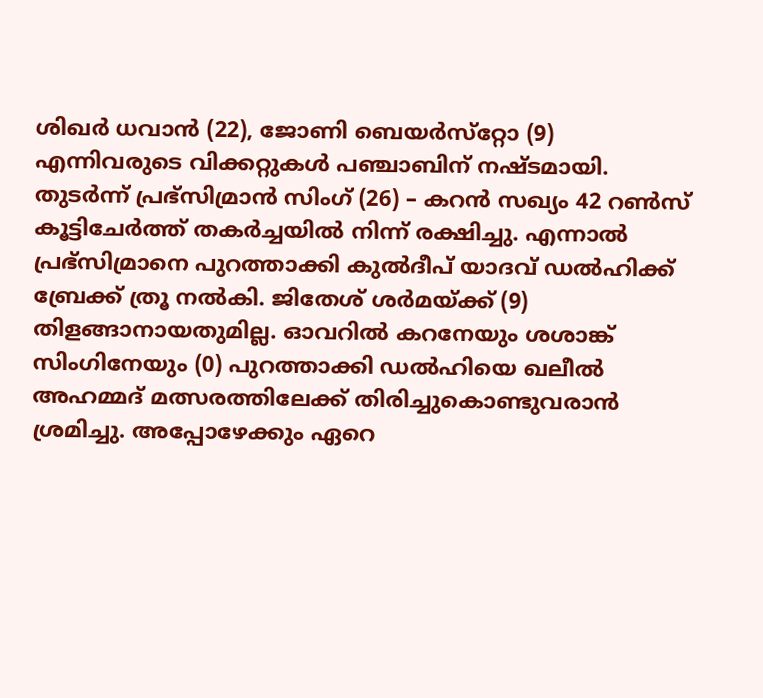ശിഖര്‍ ധവാന്‍ (22), ജോണി ബെയര്‍സ്‌റ്റോ (9) എന്നിവരുടെ വിക്കറ്റുകള്‍ പഞ്ചാബിന് നഷ്ടമായി. തുടര്‍ന്ന് പ്രഭ്‌സിമ്രാന്‍ സിംഗ് (26) – കറന്‍ സഖ്യം 42 റണ്‍സ് കൂട്ടിചേര്‍ത്ത് തകര്‍ച്ചയില്‍ നിന്ന് രക്ഷിച്ചു. എന്നാല്‍ പ്രഭ്‌സിമ്രാനെ പുറത്താക്കി കുല്‍ദീപ് യാദവ് ഡല്‍ഹിക്ക് ബ്രേക്ക് ത്രൂ നല്‍കി. ജിതേശ് ശര്‍മയ്ക്ക് (9) തിളങ്ങാനായതുമില്ല. ഓവറില്‍ കറനേയും ശശാങ്ക് സിംഗിനേയും (0) പുറത്താക്കി ഡല്‍ഹിയെ ഖലീല്‍ അഹമ്മദ് മത്സരത്തിലേക്ക് തിരിച്ചുകൊണ്ടുവരാന്‍ ശ്രമിച്ചു. അപ്പോഴേക്കും ഏറെ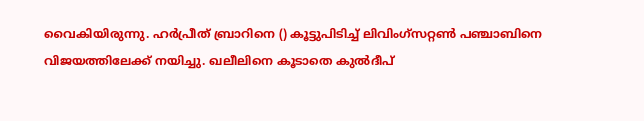വൈകിയിരുന്നു. ഹര്‍പ്രീത് ബ്രാറിനെ () കൂട്ടുപിടിച്ച് ലിവിംഗ്‌സറ്റണ്‍ പഞ്ചാബിനെ വിജയത്തിലേക്ക് നയിച്ചു. ഖലീലിനെ കൂടാതെ കുല്‍ദീപ്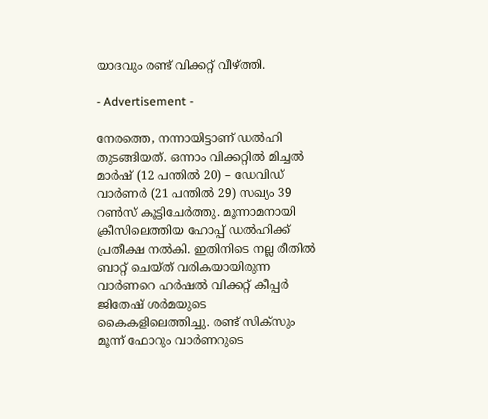യാദവും രണ്ട് വിക്കറ്റ് വീഴ്ത്തി.

- Advertisement -

നേരത്തെ, നന്നായിട്ടാണ് ഡല്‍ഹി തുടങ്ങിയത്. ഒന്നാം വിക്കറ്റില്‍ മിച്ചല്‍ മാര്‍ഷ് (12 പന്തില്‍ 20) – ഡേവിഡ് വാര്‍ണര്‍ (21 പന്തില്‍ 29) സഖ്യം 39 റണ്‍സ് കൂട്ടിചേര്‍ത്തു. മൂന്നാമനായി ക്രീസിലെത്തിയ ഹോപ്പ് ഡല്‍ഹിക്ക് പ്രതീക്ഷ നല്‍കി. ഇതിനിടെ നല്ല രീതില്‍ ബാറ്റ് ചെയ്ത് വരികയായിരുന്ന വാര്‍ണറെ ഹര്‍ഷല്‍ വിക്കറ്റ് കീപ്പര്‍ ജിതേഷ് ശര്‍മയുടെ കൈകളിലെത്തിച്ചു. രണ്ട് സിക്‌സും മൂന്ന് ഫോറും വാര്‍ണറുടെ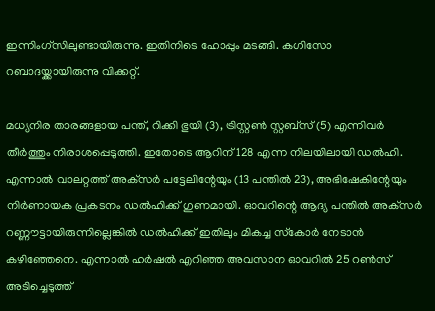ഇന്നിംഗ്‌സിലുണ്ടായിരുന്നു. ഇതിനിടെ ഹോപ്പും മടങ്ങി. കഗിസോ റബാദയ്ക്കായിരുന്നു വിക്കറ്റ്.

മധ്യനിര താരങ്ങളായ പന്ത്, റിക്കി ഭുയി (3), ട്രിസ്റ്റണ്‍ സ്റ്റബ്‌സ് (5) എന്നിവര്‍ തീര്‍ത്തും നിരാശപ്പെടുത്തി. ഇതോടെ ആറിന് 128 എന്ന നിലയിലായി ഡല്‍ഹി. എന്നാല്‍ വാലറ്റത്ത് അക്‌സര്‍ പട്ടേലിന്റേയും (13 പന്തില്‍ 23), അഭിഷേകിന്റേയും നിര്‍ണായക പ്രകടനം ഡല്‍ഹിക്ക് ഗുണമായി. ഓവറിന്റെ ആദ്യ പന്തില്‍ അക്‌സര്‍ റണ്ണൗട്ടായിരുന്നില്ലെങ്കില്‍ ഡല്‍ഹിക്ക് ഇതിലും മികച്ച സ്‌കോര്‍ നേടാന്‍ കഴിഞ്ഞേനെ. എന്നാല്‍ ഹര്‍ഷല്‍ എറിഞ്ഞ അവസാന ഓവറില്‍ 25 റണ്‍സ് അടിച്ചെടുത്ത്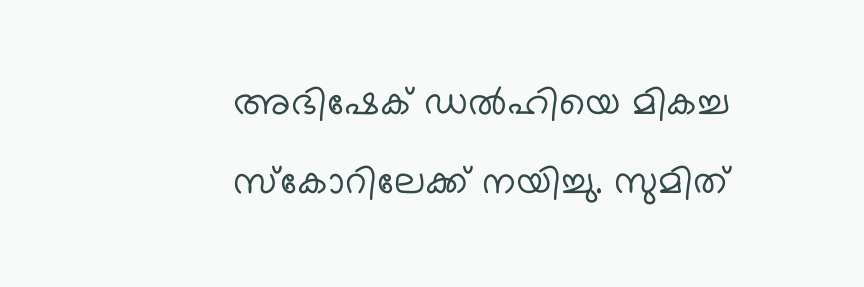അഭിഷേക് ഡല്‍ഹിയെ മികച്ച സ്‌കോറിലേക്ക് നയിച്ചു. സുമിത്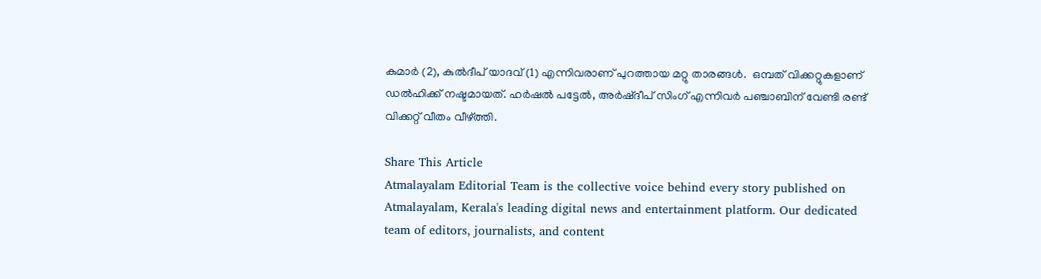കുമാര്‍ (2), കുല്‍ദീപ് യാദവ് (1) എന്നിവരാണ് പുറത്തായ മറ്റു താരങ്ങള്‍.  ഒമ്പത് വിക്കറ്റുകളാണ് ഡല്‍ഹിക്ക് നഷ്ടമായത്. ഹര്‍ഷല്‍ പട്ടേല്‍, അര്‍ഷ്ദീപ് സിംഗ് എന്നിവര്‍ പഞ്ചാബിന് വേണ്ടി രണ്ട് വിക്കറ്റ് വീതം വീഴ്ത്തി.

Share This Article
Atmalayalam Editorial Team is the collective voice behind every story published on Atmalayalam, Kerala's leading digital news and entertainment platform. Our dedicated team of editors, journalists, and content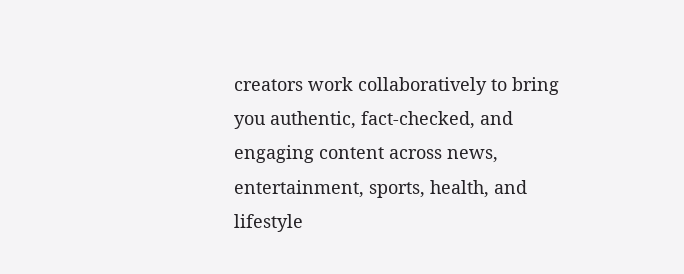creators work collaboratively to bring you authentic, fact-checked, and engaging content across news, entertainment, sports, health, and lifestyle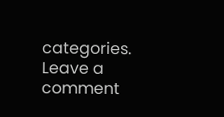categories.
Leave a comment